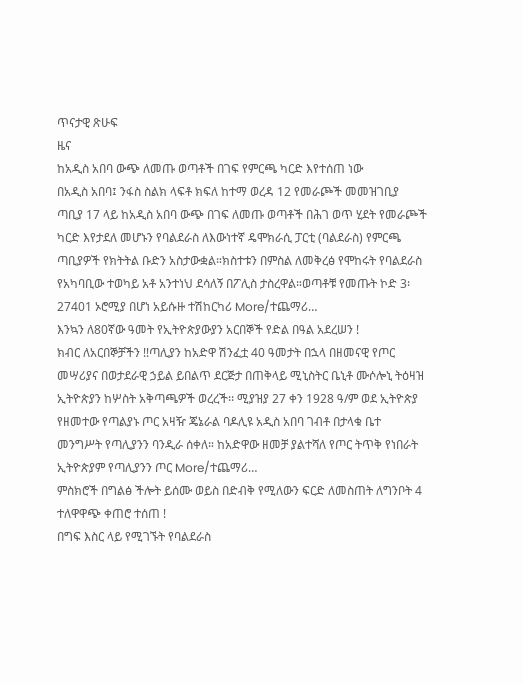ጥናታዊ ጽሁፍ
ዜና
ከአዲስ አበባ ውጭ ለመጡ ወጣቶች በገፍ የምርጫ ካርድ እየተሰጠ ነው
በአዲስ አበባ፤ ንፋስ ስልክ ላፍቶ ክፍለ ከተማ ወረዳ 12 የመራጮች መመዝገቢያ ጣቢያ 17 ላይ ከአዲስ አበባ ውጭ በገፍ ለመጡ ወጣቶች በሕገ ወጥ ሂደት የመራጮች ካርድ እየታደለ መሆኑን የባልደራስ ለእውነተኛ ዴሞክራሲ ፓርቲ (ባልደራስ) የምርጫ ጣቢያዎች የክትትል ቡድን አስታውቋል።ክስተቱን በምስል ለመቅረፅ የሞከሩት የባልደራስ የአካባቢው ተወካይ አቶ አንተነህ ደሳለኝ በፖሊስ ታስረዋል።ወጣቶቹ የመጡት ኮድ 3፡27401 ኦሮሚያ በሆነ አይሱዙ ተሽከርካሪ More/ተጨማሪ…
እንኳን ለ80ኛው ዓመት የኢትዮጵያውያን አርበኞች የድል በዓል አደረሠን !
ክብር ለአርበኞቻችን !!ጣሊያን ከአድዋ ሽንፈቷ 40 ዓመታት በኋላ በዘመናዊ የጦር መሣሪያና በወታደራዊ ኃይል ይበልጥ ደርጅታ በጠቅላይ ሚኒስትር ቤኒቶ ሙሶሎኒ ትዕዛዝ ኢትዮጵያን ከሦስት አቅጣጫዎች ወረረች፡፡ ሚያዝያ 27 ቀን 1928 ዓ/ም ወደ ኢትዮጵያ የዘመተው የጣልያኑ ጦር አዛዥ ጄኔራል ባዶሊዩ አዲስ አበባ ገብቶ በታላቁ ቤተ መንግሥት የጣሊያንን ባንዲራ ሰቀለ። ከአድዋው ዘመቻ ያልተሻለ የጦር ትጥቅ የነበራት ኢትዮጵያም የጣሊያንን ጦር More/ተጨማሪ…
ምስክሮች በግልፅ ችሎት ይሰሙ ወይስ በድብቅ የሚለውን ፍርድ ለመስጠት ለግንቦት 4 ተለዋዋጭ ቀጠሮ ተሰጠ !
በግፍ እስር ላይ የሚገኙት የባልደራስ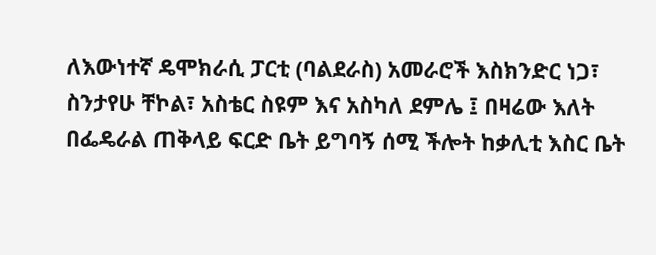ለእውነተኛ ዴሞክራሲ ፓርቲ (ባልደራስ) አመራሮች እስክንድር ነጋ፣ ስንታየሁ ቸኮል፣ አስቴር ስዩም እና አስካለ ደምሌ ፤ በዛሬው እለት በፌዴራል ጠቅላይ ፍርድ ቤት ይግባኝ ሰሚ ችሎት ከቃሊቲ እስር ቤት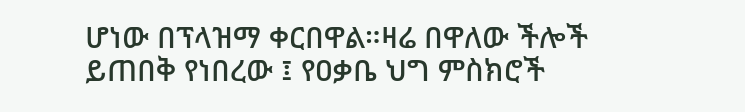ሆነው በፕላዝማ ቀርበዋል።ዛሬ በዋለው ችሎች ይጠበቅ የነበረው ፤ የዐቃቤ ህግ ምስክሮች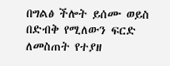በግልፅ ችሎት ይሰሙ ወይስ በድብቅ የሚለውን ፍርድ ለመስጠት የተያዘ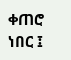ቀጠሮ ነበር ፤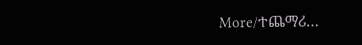More/ተጨማሪ…